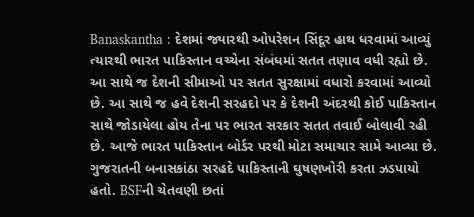Banaskantha : દેશમાં જ્યારથી ઓપરેશન સિંદૂર હાથ ધરવામાં આવ્યું ત્યારથી ભારત પાકિસ્તાન વચ્ચેના સંબંધમાં સતત તણાવ વધી રહ્યો છે. આ સાથે જ દેશની સીમાઓ પર સતત સુરક્ષામાં વધારો કરવામાં આવ્યો છે. આ સાથે જ હવે દેશની સરહદો પર કે દેશની અંદરથી કોઈ પાકિસ્તાન સાથે જોડાયેલા હોય તેના પર ભારત સરકાર સતત તવાઈ બોલાવી રહી છે. આજે ભારત પાકિસ્તાન બોર્ડર પરથી મોટા સમાચાર સામે આવ્યા છે. ગુજરાતની બનાસકાંઠા સરહદે પાકિસ્તાની ઘુષણખોરી કરતા ઝડપાયો હતો. BSFની ચેતવણી છતાં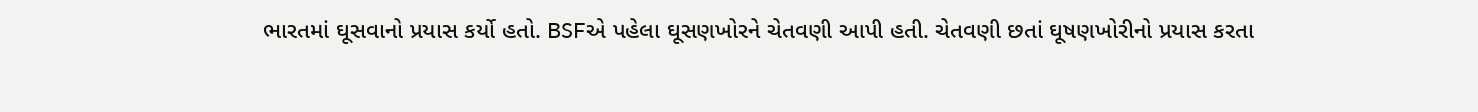ભારતમાં ઘૂસવાનો પ્રયાસ કર્યો હતો. BSFએ પહેલા ઘૂસણખોરને ચેતવણી આપી હતી. ચેતવણી છતાં ઘૂષણખોરીનો પ્રયાસ કરતા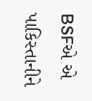BSFએ એ પાકિસ્તાનીને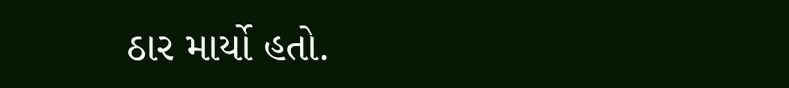ઠાર માર્યો હતો.